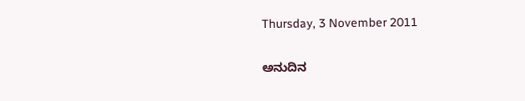Thursday, 3 November 2011

ಅನುದಿನ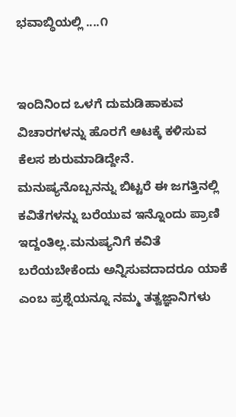ಭವಾಬ್ಧಿಯಲ್ಲಿ ....೧


ಇಂದಿನಿಂದ ಒಳಗೆ ದುಮಡಿಹಾಕುವ ವಿಚಾರಗಳನ್ನು ಹೊರಗೆ ಆಟಕ್ಕೆ ಕಳಿಸುವ ಕೆಲಸ ಶುರುಮಾಡಿದ್ದೇನೆ.
ಮನುಷ್ಯನೊಬ್ಬನನ್ನು ಬಿಟ್ಟರೆ ಈ ಜಗತ್ತಿನಲ್ಲಿ ಕವಿತೆಗಳನ್ನು ಬರೆಯುವ ಇನ್ನೊಂದು ಪ್ರಾಣಿ ಇದ್ದಂತಿಲ್ಲ.ಮನುಷ್ಯನಿಗೆ ಕವಿತೆ ಬರೆಯಬೇಕೆಂದು ಅನ್ನಿಸುವದಾದರೂ ಯಾಕೆ ಎಂಬ ಪ್ರಶ್ನೆಯನ್ನೂ ನಮ್ಮ ತತ್ವಜ್ಞಾನಿಗಳು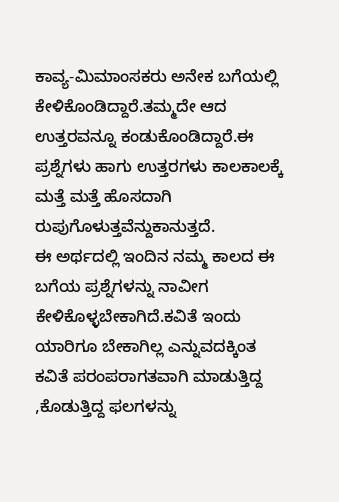ಕಾವ್ಯ-ಮಿಮಾಂಸಕರು ಅನೇಕ ಬಗೆಯಲ್ಲಿ ಕೇಳಿಕೊಂಡಿದ್ದಾರೆ.ತಮ್ಮದೇ ಆದ ಉತ್ತರವನ್ನೂ ಕಂಡುಕೊಂಡಿದ್ದಾರೆ.ಈ ಪ್ರಶ್ನೆಗಳು ಹಾಗು ಉತ್ತರಗಳು ಕಾಲಕಾಲಕ್ಕೆ ಮತ್ತೆ ಮತ್ತೆ ಹೊಸದಾಗಿ ರುಪುಗೊಳುತ್ತವೆನ್ದುಕಾನುತ್ತದೆ.
ಈ ಅರ್ಥದಲ್ಲಿ ಇಂದಿನ ನಮ್ಮ ಕಾಲದ ಈ ಬಗೆಯ ಪ್ರಶ್ನೆಗಳನ್ನು ನಾವೀಗ ಕೇಳಿಕೊಳ್ಳಬೇಕಾಗಿದೆ.ಕವಿತೆ ಇಂದು ಯಾರಿಗೂ ಬೇಕಾಗಿಲ್ಲ ಎನ್ನುವದಕ್ಕಿಂತ ಕವಿತೆ ಪರಂಪರಾಗತವಾಗಿ ಮಾಡುತ್ತಿದ್ದ ,ಕೊಡುತ್ತಿದ್ದ ಫಲಗಳನ್ನು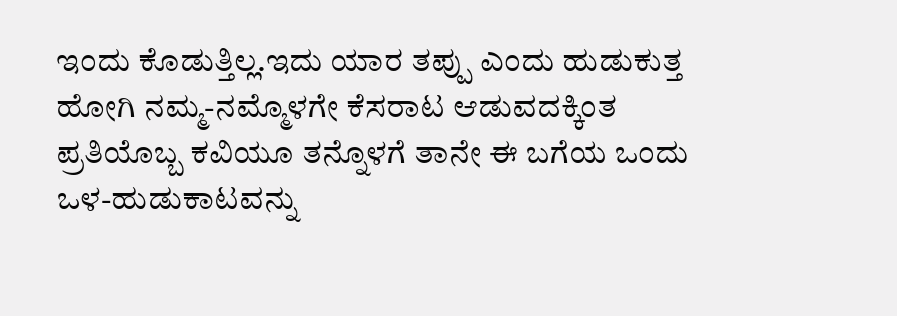ಇಂದು ಕೊಡುತ್ತಿಲ್ಲ.ಇದು ಯಾರ ತಪ್ಪು ಎಂದು ಹುಡುಕುತ್ತ ಹೋಗಿ ನಮ್ಮ-ನಮ್ಮೊಳಗೇ ಕೆಸರಾಟ ಆಡುವದಕ್ಕಿಂತ ಪ್ರತಿಯೊಬ್ಬ ಕವಿಯೂ ತನ್ನೊಳಗೆ ತಾನೇ ಈ ಬಗೆಯ ಒಂದು ಒಳ-ಹುಡುಕಾಟವನ್ನು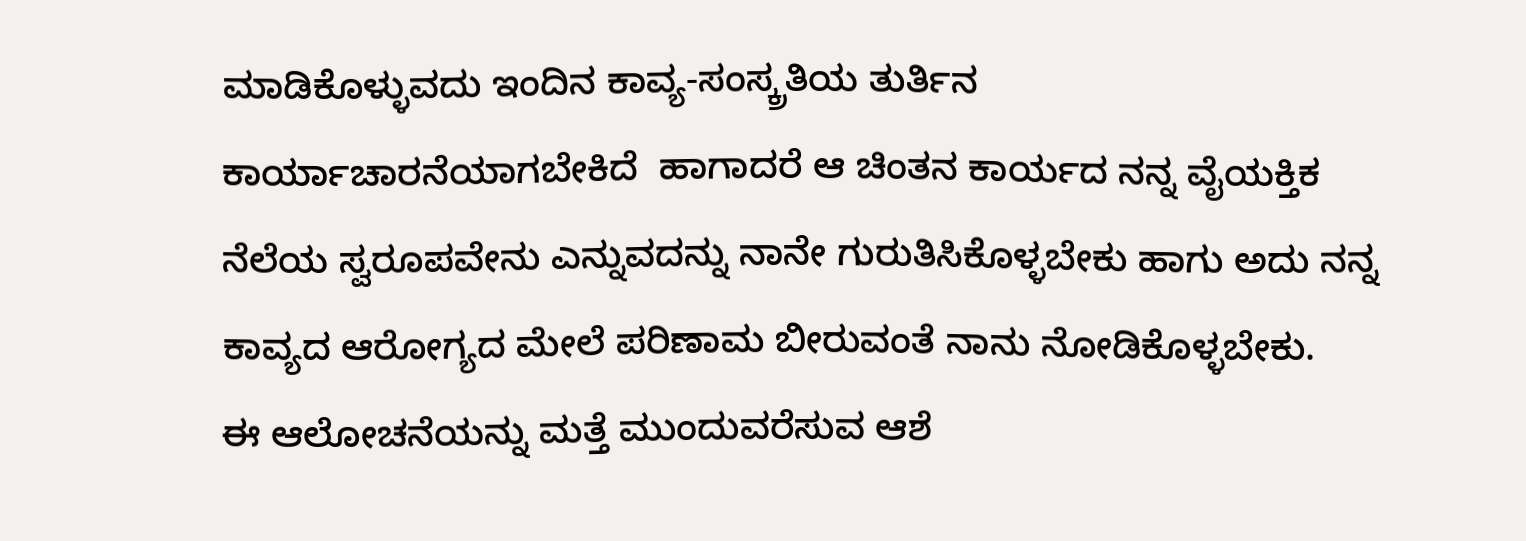ಮಾಡಿಕೊಳ್ಳುವದು ಇಂದಿನ ಕಾವ್ಯ-ಸಂಸ್ಕ್ರತಿಯ ತುರ್ತಿನ ಕಾರ್ಯಾಚಾರನೆಯಾಗಬೇಕಿದೆ  ಹಾಗಾದರೆ ಆ ಚಿಂತನ ಕಾರ್ಯದ ನನ್ನ ವೈಯಕ್ತಿಕ ನೆಲೆಯ ಸ್ವರೂಪವೇನು ಎನ್ನುವದನ್ನು ನಾನೇ ಗುರುತಿಸಿಕೊಳ್ಳಬೇಕು ಹಾಗು ಅದು ನನ್ನ ಕಾವ್ಯದ ಆರೋಗ್ಯದ ಮೇಲೆ ಪರಿಣಾಮ ಬೀರುವಂತೆ ನಾನು ನೋಡಿಕೊಳ್ಳಬೇಕು.
ಈ ಆಲೋಚನೆಯನ್ನು ಮತ್ತೆ ಮುಂದುವರೆಸುವ ಆಶೆ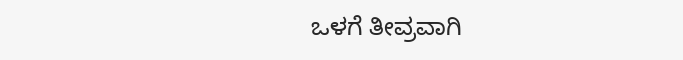ಒಳಗೆ ತೀವ್ರವಾಗಿ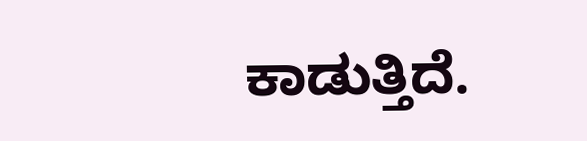ಕಾಡುತ್ತಿದೆ.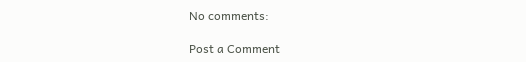No comments:

Post a Comment